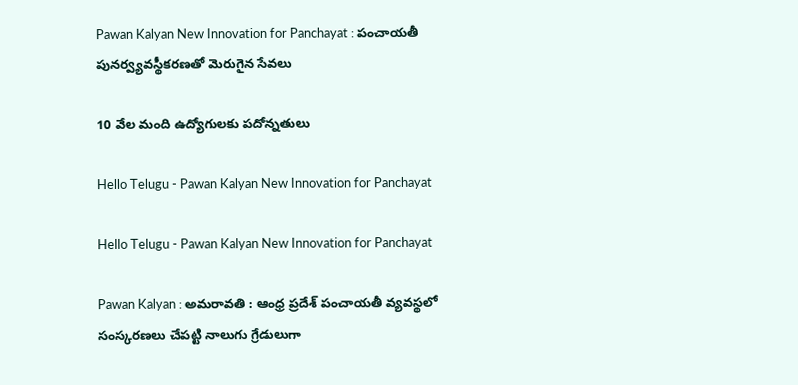Pawan Kalyan New Innovation for Panchayat : పంచాయతీ పునర్వ్యవస్థీకరణతో మెరుగైన సేవలు

10 వేల మంది ఉద్యోగులకు పదోన్నతులు

Hello Telugu - Pawan Kalyan New Innovation for Panchayat

Hello Telugu - Pawan Kalyan New Innovation for Panchayat

Pawan Kalyan : అమ‌రావ‌తి : ఆంధ్ర ప్రదేశ్ పంచాయతీ వ్యవస్థలో సంస్కరణలు చేపట్టి నాలుగు గ్రేడులుగా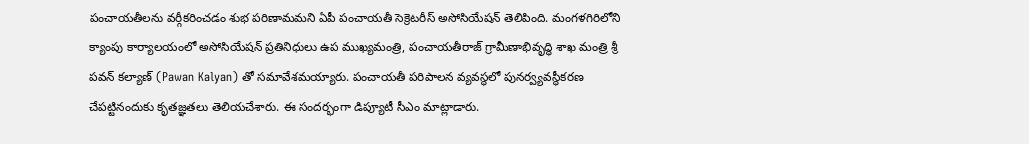పంచాయతీలను వర్గీకరించడం శుభ పరిణామమని ఏపీ పంచాయతీ సెక్రెటరీస్ అసోసియేషన్ తెలిపింది. మంగళగిరిలోని క్యాంపు కార్యాలయంలో అసోసియేషన్ ప్రతినిధులు ఉప ముఖ్యమంత్రి, పంచాయతీరాజ్ గ్రామీణాభివృద్ధి శాఖ మంత్రి శ్రీ పవన్ కల్యాణ్ (Pawan Kalyan) తో సమావేశమయ్యారు. పంచాయతీ పరిపాలన వ్యవస్థలో పునర్వ్యవస్థీకరణ చేపట్టినందుకు కృతజ్ఞతలు తెలియచేశారు. ఈ సందర్భంగా డిప్యూటీ సీఎం మాట్లాడారు.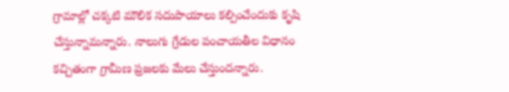గ్రామాల్లో చక్కటి మౌలిక సదుపాయాలు కల్పించేందుకు కృషి చేస్తున్నామ‌న్నారు. నాలుగు గ్రేడుల పంచాయతీల విధానం కచ్చితంగా గ్రామీణ ప్రజలకు మేలు చేస్తుందన్నారు.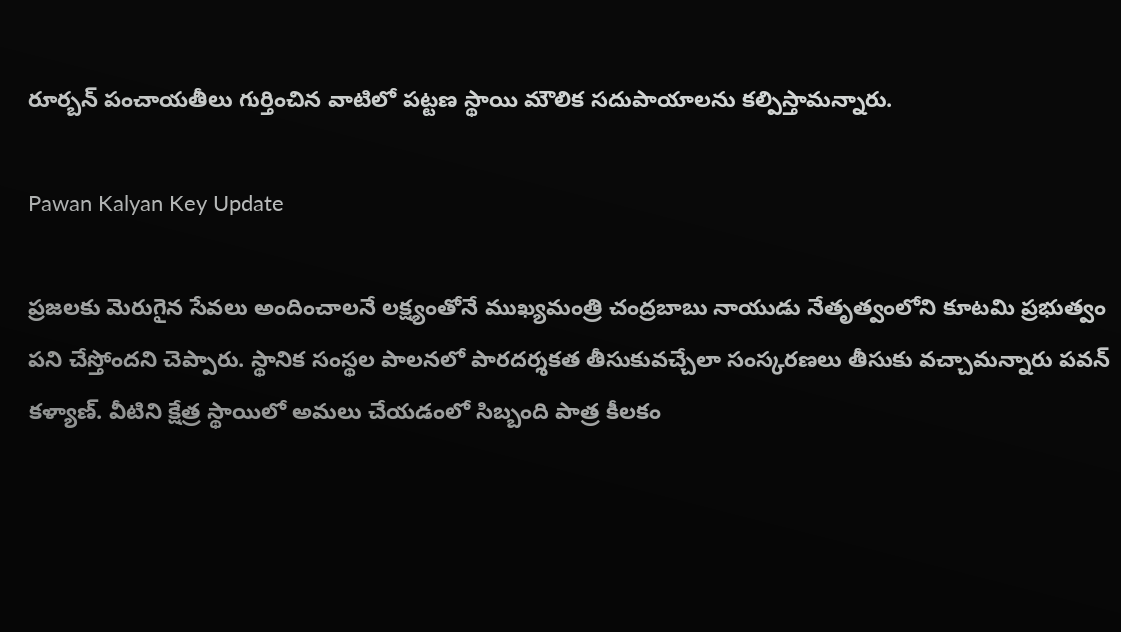రూర్బన్ పంచాయతీలు గుర్తించిన వాటిలో పట్టణ స్థాయి మౌలిక సదుపాయాలను కల్పిస్తామన్నారు.

Pawan Kalyan Key Update

ప్రజలకు మెరుగైన సేవలు అందించాలనే లక్ష్యంతోనే ముఖ్యమంత్రి చంద్రబాబు నాయుడు నేతృత్వంలోని కూటమి ప్రభుత్వం పని చేస్తోందని చెప్పారు. స్థానిక సంస్థల పాలనలో పారదర్శకత తీసుకువచ్చేలా సంస్కరణలు తీసుకు వ‌చ్చామ‌న్నారు ప‌వ‌న్ క‌ళ్యాణ్‌. వీటిని క్షేత్ర స్థాయిలో అమలు చేయడంలో సిబ్బంది పాత్ర కీలకం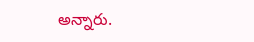అన్నారు.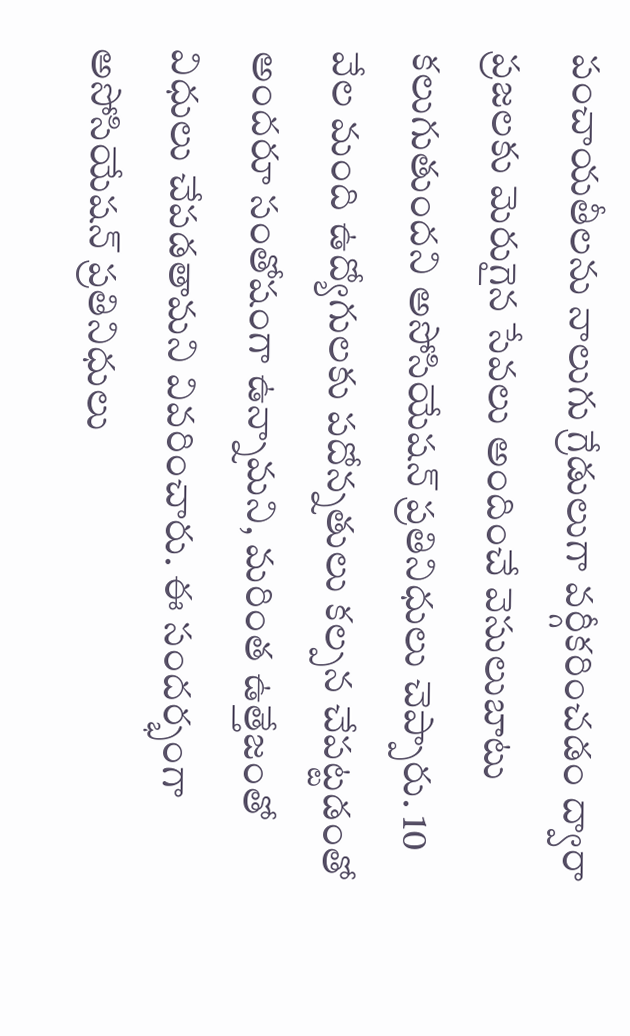పంచాయతీలను నాలుగు గ్రేడులుగా వర్గీకరించడం ద్వారా ప్రజలకు మెరుగైన సేవలు అందించే వెసులుబాటు కలుగుతుందని అసోసియేషన్ ప్రతినిధులు చెప్పారు. 10 వేల మంది ఉద్యోగులకు పదోన్నతులు కల్పన చేపట్టడంతో అందరూ సంతోషంగా ఉన్నామని, మరింత ఉత్తేజంతో విధులు చేపడతామని వివరించారు. ఈ సందర్భంగా అసోసియేషన్ ప్రతినిధులు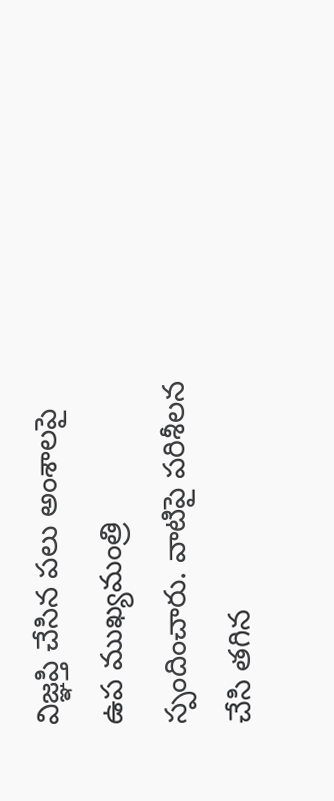విజ్ఞప్తి చేసిన పలు అంశాలపై ఉప ముఖ్యమంత్రి స్పందించారు. వాటిపై పరిశీలన చేసి తగిన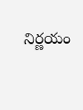నిర్ణయం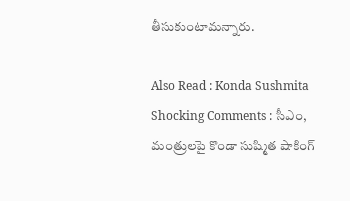తీసుకుంటామన్నారు.

Also Read : Konda Sushmita Shocking Comments : సీఎం, మంత్రుల‌పై కొండా సుష్మిత షాకింగ్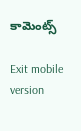కామెంట్స్

Exit mobile version